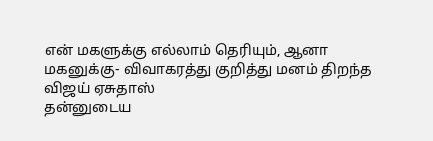என் மகளுக்கு எல்லாம் தெரியும், ஆனா மகனுக்கு- விவாகரத்து குறித்து மனம் திறந்த விஜய் ஏசுதாஸ்
தன்னுடைய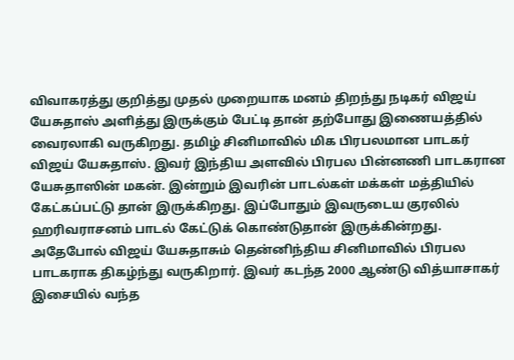விவாகரத்து குறித்து முதல் முறையாக மனம் திறந்து நடிகர் விஜய் யேசுதாஸ் அளித்து இருக்கும் பேட்டி தான் தற்போது இணையத்தில் வைரலாகி வருகிறது. தமிழ் சினிமாவில் மிக பிரபலமான பாடகர் விஜய் யேசுதாஸ். இவர் இந்திய அளவில் பிரபல பின்னணி பாடகரான யேசுதாஸின் மகன். இன்றும் இவரின் பாடல்கள் மக்கள் மத்தியில் கேட்கப்பட்டு தான் இருக்கிறது. இப்போதும் இவருடைய குரலில் ஹரிவராசனம் பாடல் கேட்டுக் கொண்டுதான் இருக்கின்றது.
அதேபோல் விஜய் யேசுதாசும் தென்னிந்திய சினிமாவில் பிரபல பாடகராக திகழ்ந்து வருகிறார். இவர் கடந்த 2000 ஆண்டு வித்யாசாகர் இசையில் வந்த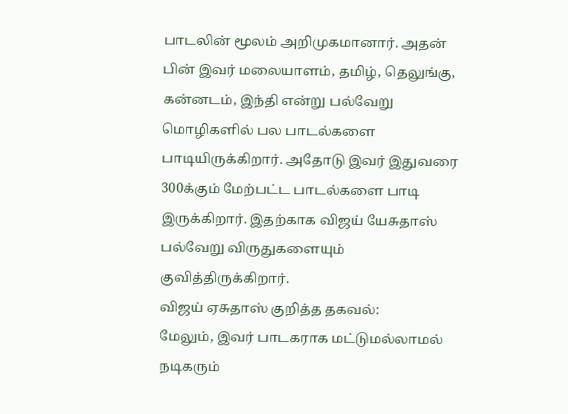பாடலின் மூலம் அறிமுகமானார். அதன் பின் இவர் மலையாளம், தமிழ், தெலுங்கு, கன்னடம், இந்தி என்று பல்வேறு மொழிகளில் பல பாடல்களை பாடியிருக்கிறார். அதோடு இவர் இதுவரை 300க்கும் மேற்பட்ட பாடல்களை பாடி இருக்கிறார். இதற்காக விஜய் யேசுதாஸ் பல்வேறு விருதுகளையும் குவித்திருக்கிறார்.
விஜய் ஏசுதாஸ் குறித்த தகவல்:
மேலும், இவர் பாடகராக மட்டுமல்லாமல் நடிகரும்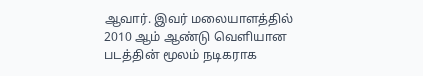ஆவார். இவர் மலையாளத்தில் 2010 ஆம் ஆண்டு வெளியான படத்தின் மூலம் நடிகராக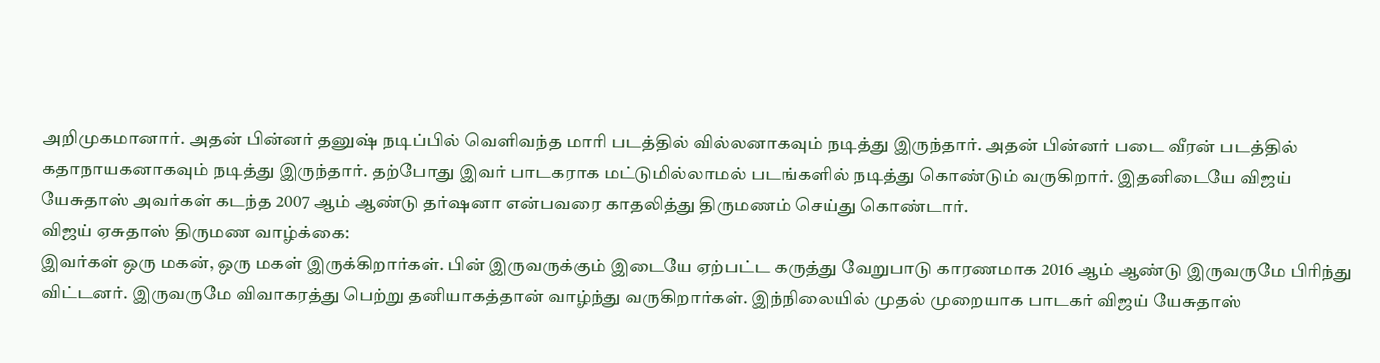அறிமுகமானார். அதன் பின்னர் தனுஷ் நடிப்பில் வெளிவந்த மாரி படத்தில் வில்லனாகவும் நடித்து இருந்தார். அதன் பின்னர் படை வீரன் படத்தில் கதாநாயகனாகவும் நடித்து இருந்தார். தற்போது இவர் பாடகராக மட்டுமில்லாமல் படங்களில் நடித்து கொண்டும் வருகிறார். இதனிடையே விஜய் யேசுதாஸ் அவர்கள் கடந்த 2007 ஆம் ஆண்டு தர்ஷனா என்பவரை காதலித்து திருமணம் செய்து கொண்டார்.
விஜய் ஏசுதாஸ் திருமண வாழ்க்கை:
இவர்கள் ஒரு மகன், ஒரு மகள் இருக்கிறார்கள். பின் இருவருக்கும் இடையே ஏற்பட்ட கருத்து வேறுபாடு காரணமாக 2016 ஆம் ஆண்டு இருவருமே பிரிந்து விட்டனர். இருவருமே விவாகரத்து பெற்று தனியாகத்தான் வாழ்ந்து வருகிறார்கள். இந்நிலையில் முதல் முறையாக பாடகர் விஜய் யேசுதாஸ்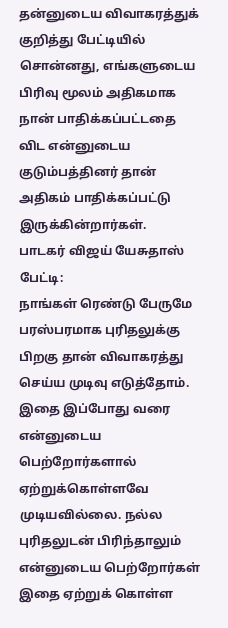தன்னுடைய விவாகரத்துக் குறித்து பேட்டியில் சொன்னது, எங்களுடைய பிரிவு மூலம் அதிகமாக நான் பாதிக்கப்பட்டதை விட என்னுடைய குடும்பத்தினர் தான் அதிகம் பாதிக்கப்பட்டு இருக்கின்றார்கள்.
பாடகர் விஜய் யேசுதாஸ் பேட்டி:
நாங்கள் ரெண்டு பேருமே பரஸ்பரமாக புரிதலுக்கு பிறகு தான் விவாகரத்து செய்ய முடிவு எடுத்தோம். இதை இப்போது வரை என்னுடைய பெற்றோர்களால் ஏற்றுக்கொள்ளவே முடியவில்லை. நல்ல புரிதலுடன் பிரிந்தாலும் என்னுடைய பெற்றோர்கள் இதை ஏற்றுக் கொள்ள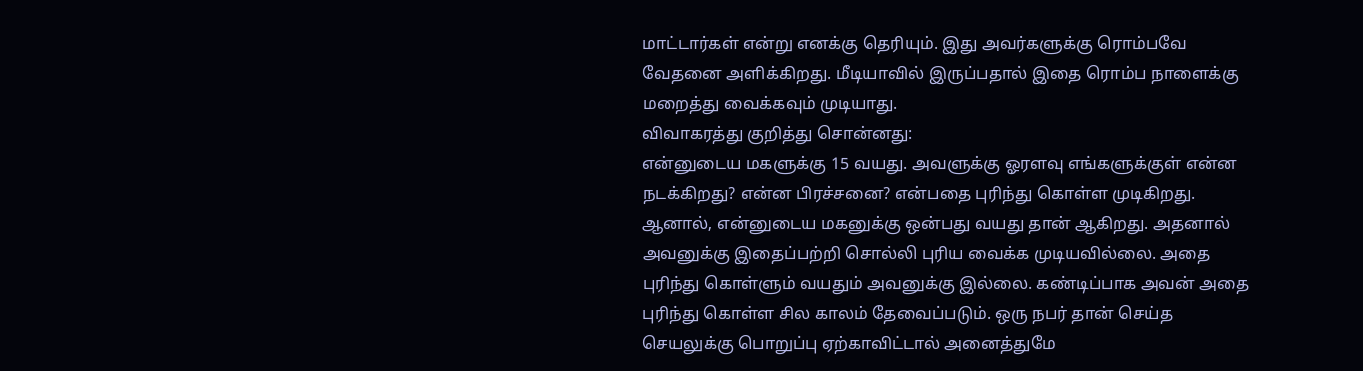மாட்டார்கள் என்று எனக்கு தெரியும். இது அவர்களுக்கு ரொம்பவே வேதனை அளிக்கிறது. மீடியாவில் இருப்பதால் இதை ரொம்ப நாளைக்கு மறைத்து வைக்கவும் முடியாது.
விவாகரத்து குறித்து சொன்னது:
என்னுடைய மகளுக்கு 15 வயது. அவளுக்கு ஓரளவு எங்களுக்குள் என்ன நடக்கிறது? என்ன பிரச்சனை? என்பதை புரிந்து கொள்ள முடிகிறது. ஆனால், என்னுடைய மகனுக்கு ஒன்பது வயது தான் ஆகிறது. அதனால் அவனுக்கு இதைப்பற்றி சொல்லி புரிய வைக்க முடியவில்லை. அதை புரிந்து கொள்ளும் வயதும் அவனுக்கு இல்லை. கண்டிப்பாக அவன் அதை புரிந்து கொள்ள சில காலம் தேவைப்படும். ஒரு நபர் தான் செய்த செயலுக்கு பொறுப்பு ஏற்காவிட்டால் அனைத்துமே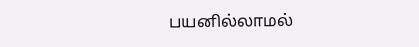பயனில்லாமல்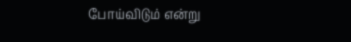போய்விடும் என்று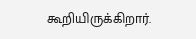கூறியிருக்கிறார்.